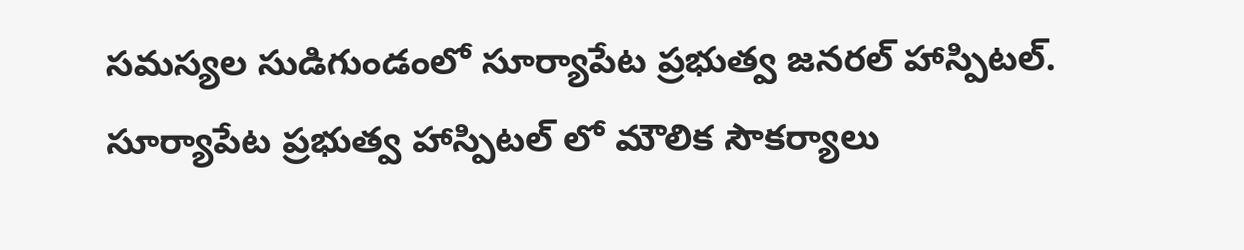సమస్యల సుడిగుండంలో సూర్యాపేట ప్రభుత్వ జనరల్ హాస్పిటల్.
సూర్యాపేట ప్రభుత్వ హాస్పిటల్ లో మౌలిక సౌకర్యాలు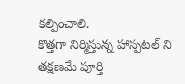కల్పించాలి.
కొత్తగా నిర్మిస్తున్న హాస్పటల్ ని తక్షణమే పూర్తి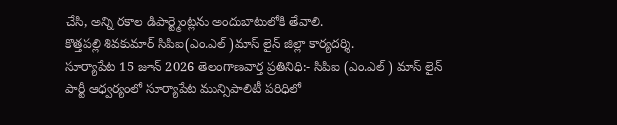చేసి, అన్ని రకాల డిపార్ట్మెంట్లను అందుబాటులోకి తేవాలి.
కొత్తపల్లి శివకుమార్ సిపిఐ(ఎం.ఎల్ )మాస్ లైన్ జిల్లా కార్యదర్శి.
సూర్యాపేట 15 జూన్ 2026 తెలంగాణవార్త ప్రతినిధి:- సిపిఐ (ఎం.ఎల్ ) మాస్ లైన్ పార్టీ ఆధ్వర్యంలో సూర్యాపేట మున్సిపాలిటీ పరిధిలో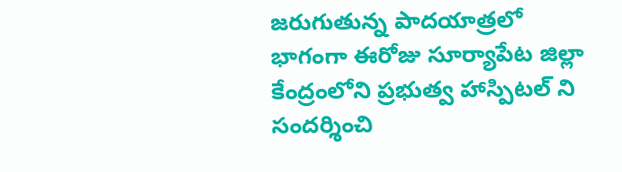జరుగుతున్న పాదయాత్రలో భాగంగా ఈరోజు సూర్యాపేట జిల్లా కేంద్రంలోని ప్రభుత్వ హాస్పిటల్ ని సందర్శించి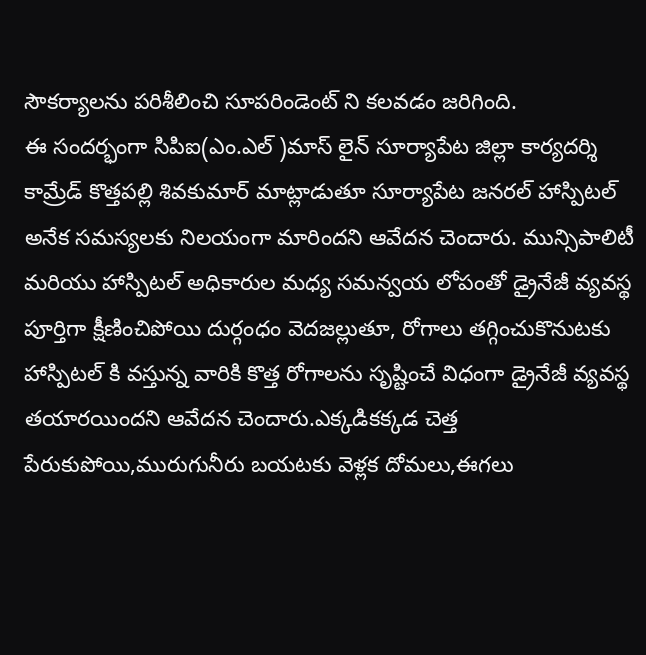సౌకర్యాలను పరిశీలించి సూపరిండెంట్ ని కలవడం జరిగింది.
ఈ సందర్భంగా సిపిఐ(ఎం.ఎల్ )మాస్ లైన్ సూర్యాపేట జిల్లా కార్యదర్శి కామ్రేడ్ కొత్తపల్లి శివకుమార్ మాట్లాడుతూ సూర్యాపేట జనరల్ హాస్పిటల్ అనేక సమస్యలకు నిలయంగా మారిందని ఆవేదన చెందారు. మున్సిపాలిటీ మరియు హాస్పిటల్ అధికారుల మధ్య సమన్వయ లోపంతో డ్రైనేజీ వ్యవస్థ పూర్తిగా క్షీణించిపోయి దుర్గంధం వెదజల్లుతూ, రోగాలు తగ్గించుకొనుటకు హాస్పిటల్ కి వస్తున్న వారికి కొత్త రోగాలను సృష్టించే విధంగా డ్రైనేజీ వ్యవస్థ తయారయిందని ఆవేదన చెందారు.ఎక్కడికక్కడ చెత్త పేరుకుపోయి,మురుగునీరు బయటకు వెళ్లక దోమలు,ఈగలు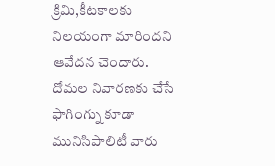క్రిమి,కీటకాలకు నిలయంగా మారిందని ఆవేదన చెందారు. దోమల నివారణకు చేసే ఫాగింగ్ను కూడా మునిసిపాలిటీ వారు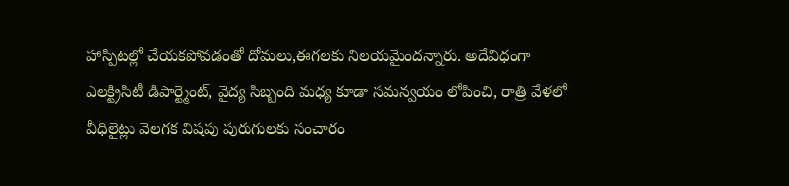హాస్పిటల్లో చేయకపోవడంతో దోమలు,ఈగలకు నిలయమైందన్నారు. అదేవిధంగా ఎలక్ట్రిసిటీ డిపార్ట్మెంట్, వైద్య సిబ్బంది మధ్య కూడా సమన్వయం లోపించి, రాత్రి వేళలో వీధిలైట్లు వెలగక విషపు పురుగులకు సంచారం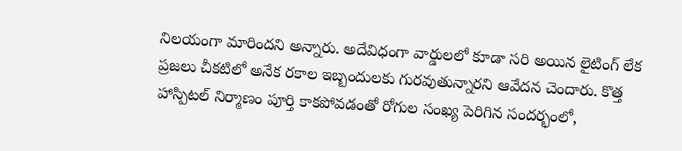నిలయంగా మారిందని అన్నారు. అదేవిధంగా వార్డులలో కూడా సరి అయిన లైటింగ్ లేక ప్రజలు చీకటిలో అనేక రకాల ఇబ్బందులకు గురవుతున్నారని ఆవేదన చెందారు. కొత్త హాస్పిటల్ నిర్మాణం పూర్తి కాకపోవడంతో రోగుల సంఖ్య పెరిగిన సందర్భంలో,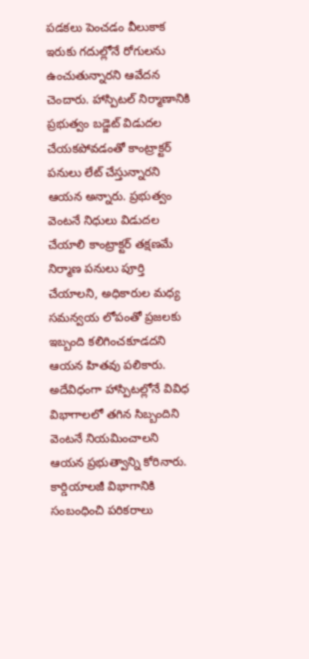పడకలు పెంచడం వీలుకాక ఇరుకు గదుల్లోనే రోగులను ఉంచుతున్నారని ఆవేదన చెందారు. హాస్పిటల్ నిర్మాణానికి ప్రభుత్వం బడ్జెట్ విడుదల చేయకపోవడంతో కాంట్రాక్టర్ పనులు లేట్ చేస్తున్నారని ఆయన అన్నారు. ప్రభుత్వం వెంటనే నిధులు విడుదల చేయాలి కాంట్రాక్టర్ తక్షణమే నిర్మాణ పనులు పూర్తి చేయాలని, అధికారుల మధ్య సమన్వయ లోపంతో ప్రజలకు ఇబ్బంది కలిగించకూడదని ఆయన హితవు పలికారు. అదేవిధంగా హాస్పిటల్లోనే వివిధ విభాగాలలో తగిన సిబ్బందిని వెంటనే నియమించాలని ఆయన ప్రభుత్వాన్ని కోరినారు. కార్డియాలజీ విభాగానికి సంబంధించి పరికరాలు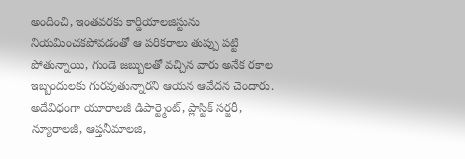అందించి, ఇంతవరకు కార్డియాలజిస్టును నియమించకపోవడంతో ఆ పరికరాలు తుప్పు పట్టి పోతున్నాయి, గుండె జబ్బులతో వచ్చిన వారు అనేక రకాల ఇబ్బందులకు గురవుతున్నారని ఆయన ఆవేదన చెందారు. అదేవిధంగా యూరాలజీ డిపార్ట్మెంట్, ప్లాస్టిక్ సర్జరీ, న్యూరాలజీ, ఆప్తనీమాలజి,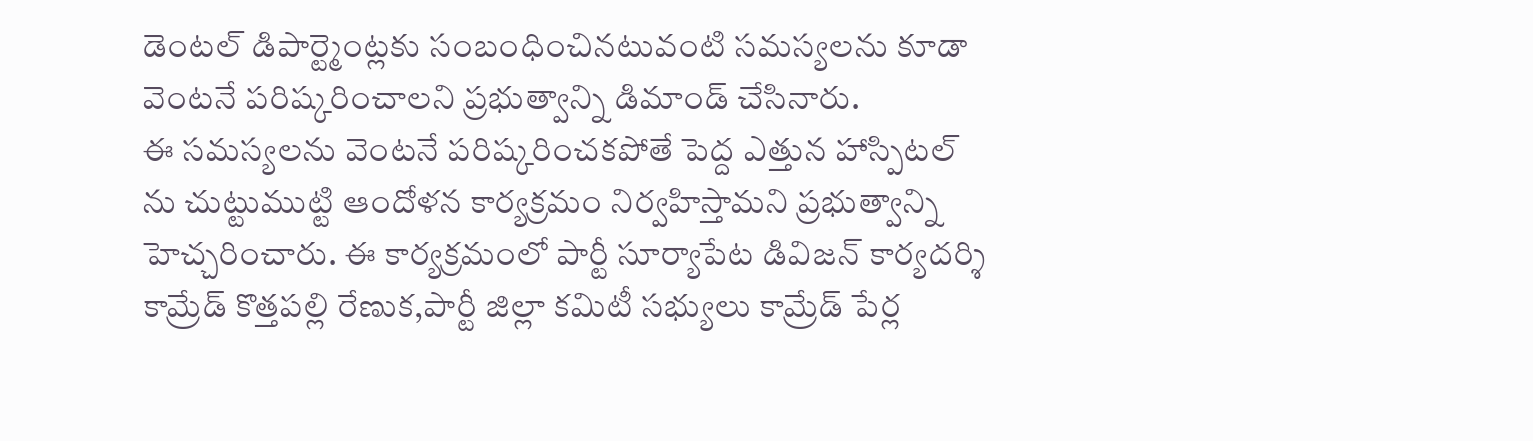డెంటల్ డిపార్ట్మెంట్లకు సంబంధించినటువంటి సమస్యలను కూడా వెంటనే పరిష్కరించాలని ప్రభుత్వాన్ని డిమాండ్ చేసినారు.
ఈ సమస్యలను వెంటనే పరిష్కరించకపోతే పెద్ద ఎత్తున హాస్పిటల్ ను చుట్టుముట్టి ఆందోళన కార్యక్రమం నిర్వహిస్తామని ప్రభుత్వాన్ని హెచ్చరించారు. ఈ కార్యక్రమంలో పార్టీ సూర్యాపేట డివిజన్ కార్యదర్శి కామ్రేడ్ కొత్తపల్లి రేణుక,పార్టీ జిల్లా కమిటీ సభ్యులు కామ్రేడ్ పేర్ల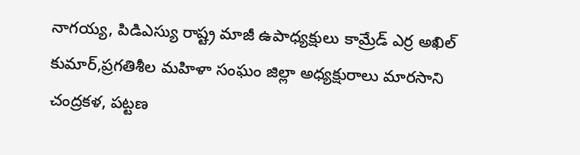నాగయ్య, పిడిఎస్యు రాష్ట్ర మాజీ ఉపాధ్యక్షులు కామ్రేడ్ ఎర్ర అఖిల్ కుమార్,ప్రగతిశీల మహిళా సంఘం జిల్లా అధ్యక్షురాలు మారసాని చంద్రకళ, పట్టణ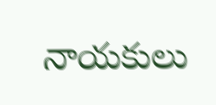నాయకులు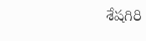శేషగిరి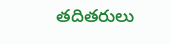తదితరులు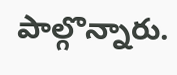పాల్గొన్నారు.